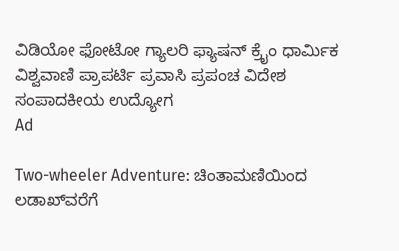ವಿಡಿಯೋ ಫೋಟೋ ಗ್ಯಾಲರಿ ಫ್ಯಾಷನ್ ಕ್ರೈಂ ಧಾರ್ಮಿಕ ವಿಶ್ವವಾಣಿ ಪ್ರಾಪರ್ಟಿ ಪ್ರವಾಸಿ ಪ್ರಪಂಚ ವಿದೇಶ ಸಂಪಾದಕೀಯ ಉದ್ಯೋಗ
Ad

Two-wheeler Adventure: ಚಿಂತಾಮಣಿಯಿಂದ ಲಡಾಖ್‌ವರೆಗೆ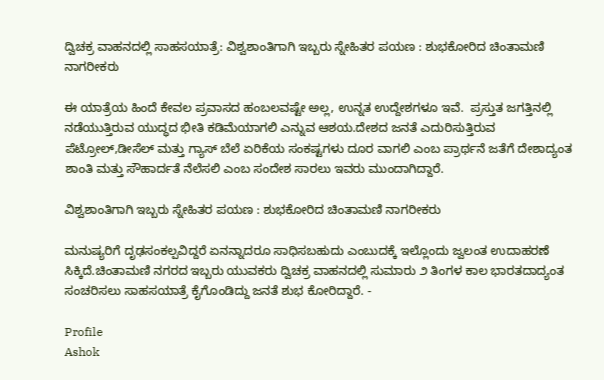ದ್ವಿಚಕ್ರ ವಾಹನದಲ್ಲಿ ಸಾಹಸಯಾತ್ರೆ: ವಿಶ್ವಶಾಂತಿಗಾಗಿ ಇಬ್ಬರು ಸ್ನೇಹಿತರ ಪಯಣ : ಶುಭಕೋರಿದ ಚಿಂತಾಮಣಿ ನಾಗರೀಕರು

ಈ ಯಾತ್ರೆಯ ಹಿಂದೆ ಕೇವಲ ಪ್ರವಾಸದ ಹಂಬಲವಷ್ಟೇ ಅಲ್ಲ, ಉನ್ನತ ಉದ್ದೇಶಗಳೂ ಇವೆ.  ಪ್ರಸ್ತುತ ಜಗತ್ತಿನಲ್ಲಿ ನಡೆಯುತ್ತಿರುವ ಯುದ್ಧದ ಭೀತಿ ಕಡಿಮೆಯಾಗಲಿ ಎನ್ನುವ ಆಶಯ.ದೇಶದ ಜನತೆ ಎದುರಿಸುತ್ತಿರುವ ಪೆಟ್ರೋಲ್,ಡೀಸೆಲ್ ಮತ್ತು ಗ್ಯಾಸ್ ಬೆಲೆ ಏರಿಕೆಯ ಸಂಕಷ್ಟಗಳು ದೂರ ವಾಗಲಿ ಎಂಬ ಪ್ರಾರ್ಥನೆ ಜತೆಗೆ ದೇಶಾದ್ಯಂತ ಶಾಂತಿ ಮತ್ತು ಸೌಹಾರ್ದತೆ ನೆಲೆಸಲಿ ಎಂಬ ಸಂದೇಶ ಸಾರಲು ಇವರು ಮುಂದಾಗಿದ್ದಾರೆ.

ವಿಶ್ವಶಾಂತಿಗಾಗಿ ಇಬ್ಬರು ಸ್ನೇಹಿತರ ಪಯಣ : ಶುಭಕೋರಿದ ಚಿಂತಾಮಣಿ ನಾಗರೀಕರು

ಮನುಷ್ಯರಿಗೆ ದೃಢಸಂಕಲ್ಪವಿದ್ದರೆ ಏನನ್ನಾದರೂ ಸಾಧಿಸಬಹುದು ಎಂಬುದಕ್ಕೆ ಇಲ್ಲೊಂದು ಜ್ವಲಂತ ಉದಾಹರಣೆ ಸಿಕ್ಕಿದೆ.ಚಿಂತಾಮಣಿ ನಗರದ ಇಬ್ಬರು ಯುವಕರು ದ್ವಿಚಕ್ರ ವಾಹನದಲ್ಲಿ ಸುಮಾರು ೨ ತಿಂಗಳ ಕಾಲ ಭಾರತದಾದ್ಯಂತ ಸಂಚರಿಸಲು ಸಾಹಸಯಾತ್ರೆ ಕೈಗೊಂಡಿದ್ದು ಜನತೆ ಶುಭ ಕೋರಿದ್ದಾರೆ. -

Profile
Ashok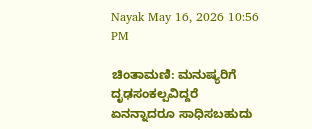Nayak May 16, 2026 10:56 PM

ಚಿಂತಾಮಣಿ: ಮನುಷ್ಯರಿಗೆ ದೃಢಸಂಕಲ್ಪವಿದ್ದರೆ ಏನನ್ನಾದರೂ ಸಾಧಿಸಬಹುದು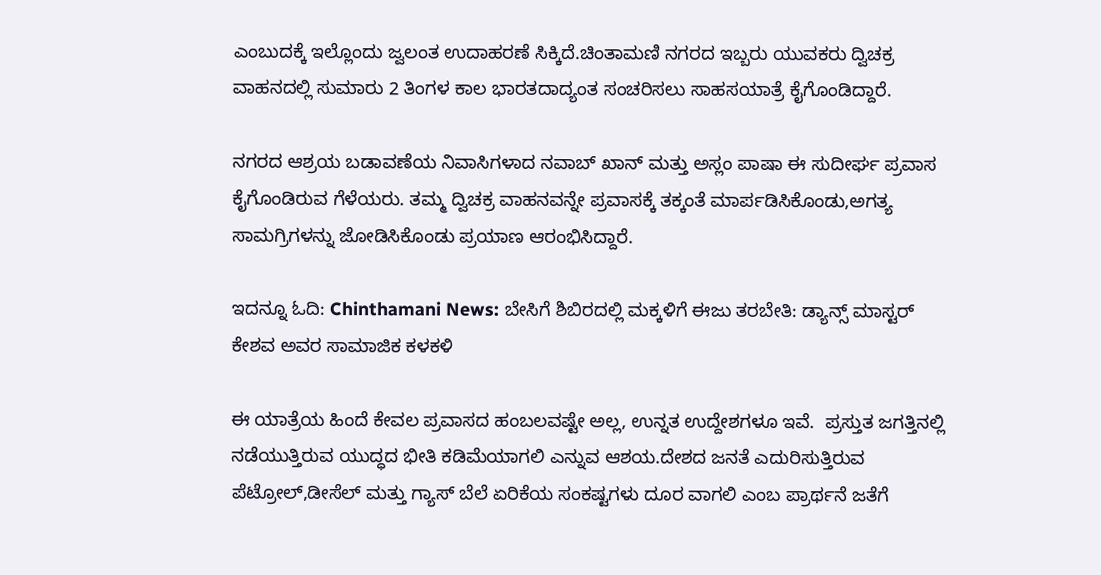ಎಂಬುದಕ್ಕೆ ಇಲ್ಲೊಂದು ಜ್ವಲಂತ ಉದಾಹರಣೆ ಸಿಕ್ಕಿದೆ.ಚಿಂತಾಮಣಿ ನಗರದ ಇಬ್ಬರು ಯುವಕರು ದ್ವಿಚಕ್ರ ವಾಹನದಲ್ಲಿ ಸುಮಾರು 2 ತಿಂಗಳ ಕಾಲ ಭಾರತದಾದ್ಯಂತ ಸಂಚರಿಸಲು ಸಾಹಸಯಾತ್ರೆ ಕೈಗೊಂಡಿದ್ದಾರೆ.

ನಗರದ ಆಶ್ರಯ ಬಡಾವಣೆಯ ನಿವಾಸಿಗಳಾದ ನವಾಬ್ ಖಾನ್ ಮತ್ತು ಅಸ್ಲಂ ಪಾಷಾ ಈ ಸುದೀರ್ಘ ಪ್ರವಾಸ ಕೈಗೊಂಡಿರುವ ಗೆಳೆಯರು. ತಮ್ಮ ದ್ವಿಚಕ್ರ ವಾಹನವನ್ನೇ ಪ್ರವಾಸಕ್ಕೆ ತಕ್ಕಂತೆ ಮಾರ್ಪಡಿಸಿಕೊಂಡು,ಅಗತ್ಯ ಸಾಮಗ್ರಿಗಳನ್ನು ಜೋಡಿಸಿಕೊಂಡು ಪ್ರಯಾಣ ಆರಂಭಿಸಿದ್ದಾರೆ.

ಇದನ್ನೂ ಓದಿ: Chinthamani News: ಬೇಸಿಗೆ ಶಿಬಿರದಲ್ಲಿ ಮಕ್ಕಳಿಗೆ ಈಜು ತರಬೇತಿ: ಡ್ಯಾನ್ಸ್ ಮಾಸ್ಟರ್ ಕೇಶವ ಅವರ ಸಾಮಾಜಿಕ ಕಳಕಳಿ

ಈ ಯಾತ್ರೆಯ ಹಿಂದೆ ಕೇವಲ ಪ್ರವಾಸದ ಹಂಬಲವಷ್ಟೇ ಅಲ್ಲ, ಉನ್ನತ ಉದ್ದೇಶಗಳೂ ಇವೆ.  ಪ್ರಸ್ತುತ ಜಗತ್ತಿನಲ್ಲಿ ನಡೆಯುತ್ತಿರುವ ಯುದ್ಧದ ಭೀತಿ ಕಡಿಮೆಯಾಗಲಿ ಎನ್ನುವ ಆಶಯ.ದೇಶದ ಜನತೆ ಎದುರಿಸುತ್ತಿರುವ ಪೆಟ್ರೋಲ್,ಡೀಸೆಲ್ ಮತ್ತು ಗ್ಯಾಸ್ ಬೆಲೆ ಏರಿಕೆಯ ಸಂಕಷ್ಟಗಳು ದೂರ ವಾಗಲಿ ಎಂಬ ಪ್ರಾರ್ಥನೆ ಜತೆಗೆ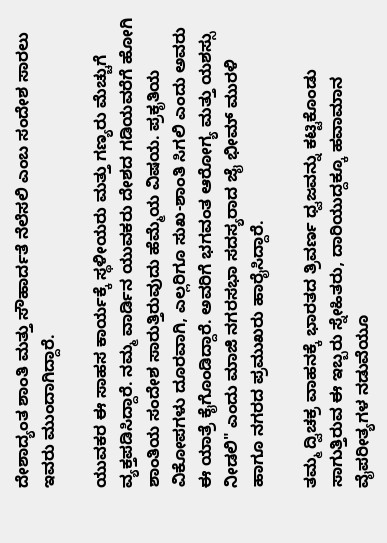ದೇಶಾದ್ಯಂತ ಶಾಂತಿ ಮತ್ತು ಸೌಹಾರ್ದತೆ ನೆಲೆಸಲಿ ಎಂಬ ಸಂದೇಶ ಸಾರಲು ಇವರು ಮುಂದಾಗಿದ್ದಾರೆ.

ಯುವಕರ ಈ ಸಾಹಸ ಕಾರ್ಯಕ್ಕೆ ಸ್ಥಳೀಯರು ಮತ್ತು ಗಣ್ಯರು ಮೆಚ್ಚುಗೆ ವ್ಯಕ್ತಪಡಿಸಿದ್ದಾರೆ. ನಮ್ಮ ವಾರ್ಡಿನ ಯುವಕರು ದೇಶದ ಗಡಿಯವರೆಗೆ ಹೋಗಿ ಶಾಂತಿಯ ಸಂದೇಶ ಸಾರುತ್ತಿರುವುದು ಹೆಮ್ಮೆಯ ವಿಷಯ. ಪ್ರಕೃತಿಯ ವಿಕೋಪಗಳು ದೂರವಾಗಿ, ಎಲ್ಲರಿಗೂ ಸುಖ-ಶಾಂತಿ ಸಿಗಲಿ ಎಂದು ಅವರು ಈ ಯಾತ್ರೆ ಕೈಗೊಂಡಿದ್ದಾರೆ. ಅವರಿಗೆ ಭಗವಂತ ಆರೋಗ್ಯ ಮತ್ತು ಯಶಸ್ಸು ನೀಡಲಿ" ಎಂದು ಮಾಜಿ ನಗರಸಭಾ ಸದಸ್ಯರಾದ ಜೈ ಭೀಮ್ ಮುರಳಿ ಹಾಗೂ ನಗರದ ಪ್ರಮುಖರು ಹಾರೈಸಿದ್ದಾರೆ.

ತಮ್ಮ ದ್ವಿಚಕ್ರ ವಾಹನಕ್ಕೆ ಭಾರತದ ತ್ರಿವರ್ಣ ಧ್ವಜವನ್ನು ಕಟ್ಟಿಕೊಂಡು ಸಾಗುತ್ತಿರುವ ಈ ಇಬ್ಬರು ಸ್ನೇಹಿತರು, ದಾರಿಯುದ್ದಕ್ಕೂ ಹವಾಮಾನ ವೈಪರೀತ್ಯಗಳ ನಡುವೆಯೂ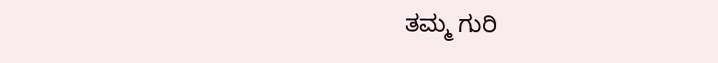ತಮ್ಮ ಗುರಿ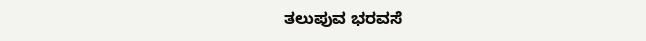ತಲುಪುವ ಭರವಸೆ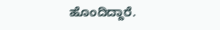ಹೊಂದಿದ್ದಾರೆ.